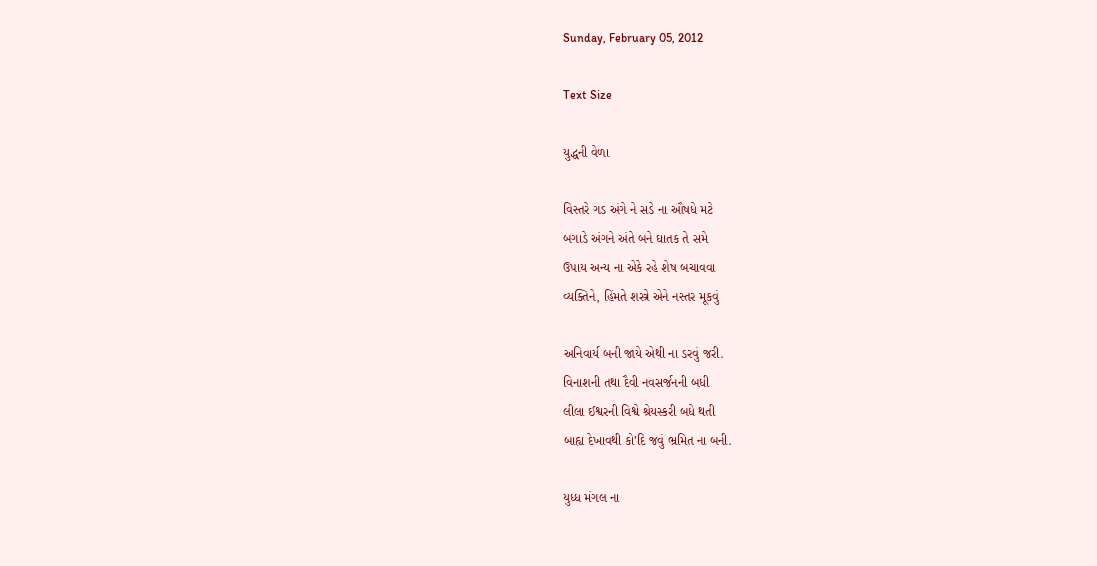Sunday, February 05, 2012

Text Size

યુદ્ધની વેળા

વિસ્તરે ગડ અંગે ને સડે ના ઔષધે મટે
બગાડે અંગને અંતે બને ઘાતક તે સમે
ઉપાય અન્ય ના એકે રહે શેષ બચાવવા
વ્યક્તિને, હિંમતે શસ્ત્રે એને નસ્તર મૂકવું

અનિવાર્ય બની જાયે એથી ના ડરવું જરી.
વિનાશની તથા દૈવી નવસર્જનની બધી
લીલા ઈશ્વરની વિશ્વે શ્રેયસ્કરી બધે થતી
બાહ્ય દેખાવથી કો’દિ જવું ભ્રમિત ના બની.

યુધ્ધ મંગલ ના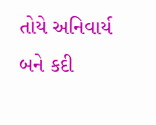તોયે અનિવાર્ય બને કદી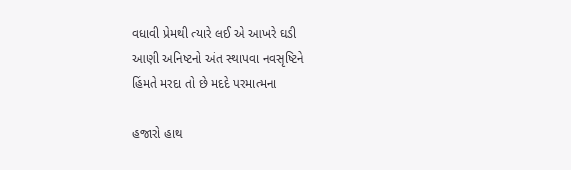વધાવી પ્રેમથી ત્યારે લઈ એ આખરે ઘડી
આણી અનિષ્ટનો અંત સ્થાપવા નવસૃષ્ટિને
હિંમતે મરદા તો છે મદદે પરમાત્મના

હજારો હાથ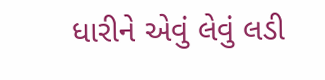ધારીને એવું લેવું લડી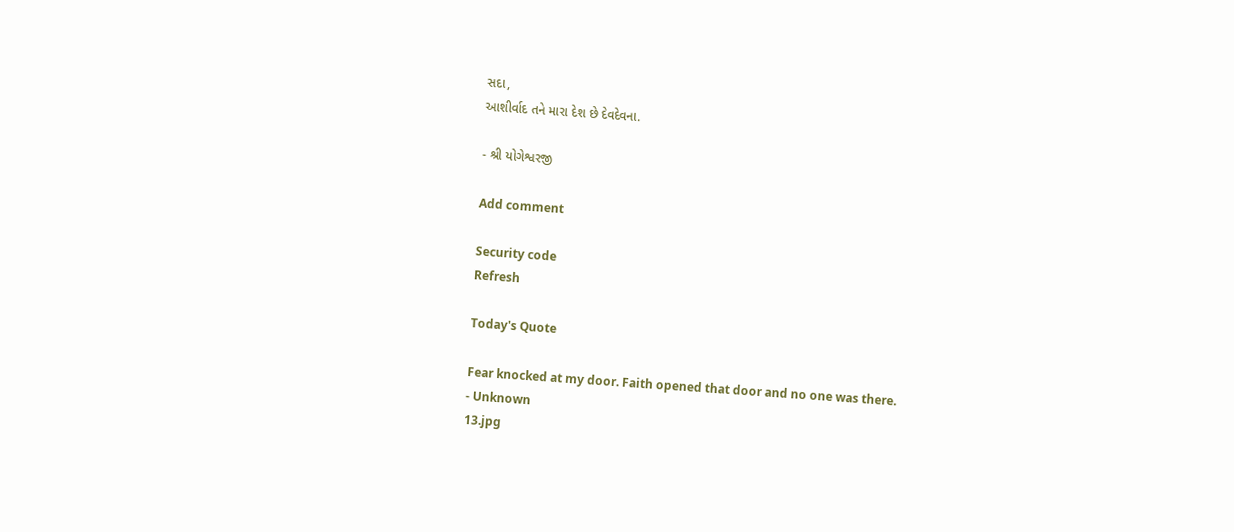સદા,
આશીર્વાદ તને મારા દેશ છે દેવદેવના.

- શ્રી યોગેશ્વરજી

Add comment

Security code
Refresh

Today's Quote

Fear knocked at my door. Faith opened that door and no one was there.
- Unknown
13.jpg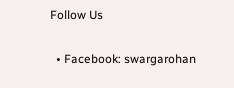Follow Us

  • Facebook: swargarohan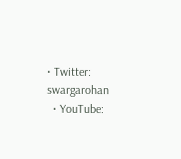• Twitter: swargarohan
  • YouTube: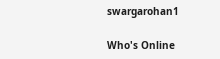swargarohan1

Who's Online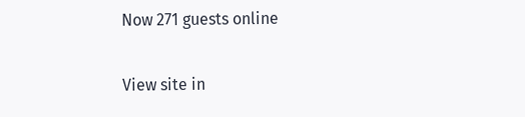Now 271 guests online

View site in